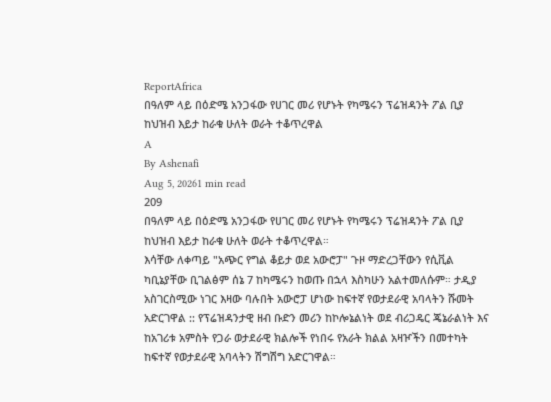ReportAfrica
በዓለም ላይ በዕድሜ አንጋፋው የሀገር መሪ የሆኑት የካሜሩን ፕሬዝዳንት ፖል ቢያ ከህዝብ እይታ ከራቁ ሁለት ወራት ተቆጥረዋል
A
By Ashenafi
Aug 5, 20261 min read
209
በዓለም ላይ በዕድሜ አንጋፋው የሀገር መሪ የሆኑት የካሜሩን ፕሬዝዳንት ፖል ቢያ ከህዝብ እይታ ከራቁ ሁለት ወራት ተቆጥረዋል።
እሳቸው ለቀጣይ "አጭር የግል ቆይታ ወደ አውሮፓ" ጉዞ ማድረጋቸውን የሲቪል ካቢኔያቸው ቢገልፅም ሰኔ 7 ከካሜሩን ከወጡ በኋላ እስካሁን አልተመለሱም። ታዲያ አስገርስሚው ነገር እዛው ባሉበት አውሮፓ ሆነው ከፍተኛ የወታደራዊ አባላትን ሹመት አድርገዋል :: የፕሬዝዳንታዊ ዘብ ቡድን መሪን ከኮሎኔልነት ወደ ብሪጋዴር ጄኔራልነት እና ከአገሪቱ አምስት የጋራ ወታደራዊ ክልሎች የነበሩ የአራት ክልል አዛዦችን በመተካት ከፍተኛ የወታደራዊ አባላትን ሽግሽግ አድርገዋል።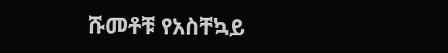ሹመቶቹ የአስቸኳይ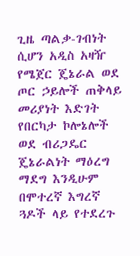ጊዜ ጣልቃ-ገብነት ሲሆን አዲስ አዛዥ የሜጀር ጄኔራል ወደ ጦር ኃይሎች ጠቅላይ መሪያነት እድገት የበርካታ ኮሎኔሎች ወደ ብሪጋዴር ጄኔራልነት ማዕረግ ማደግ እንዲሁም በሞተረኛ እግረኛ ጓዶች ላይ የተደረጉ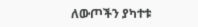ለውጦችን ያካተቱ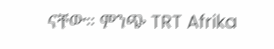ናቸው። ምንጭ TRT Afrika